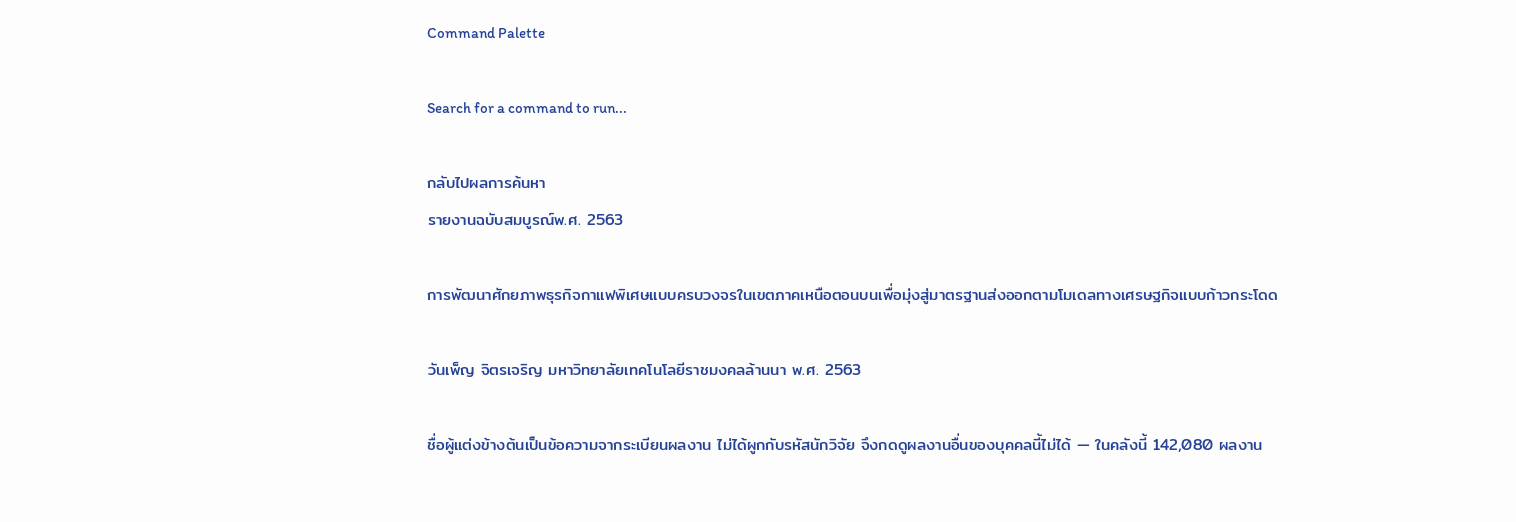Command Palette

Search for a command to run...

กลับไปผลการค้นหา
รายงานฉบับสมบูรณ์พ.ศ. 2563

การพัฒนาศักยภาพธุรกิจกาแฟพิเศษแบบครบวงจรในเขตภาคเหนือตอนบนเพื่อมุ่งสู่มาตรฐานส่งออกตามโมเดลทางเศรษฐกิจแบบก้าวกระโดด

วันเพ็ญ จิตรเจริญ มหาวิทยาลัยเทคโนโลยีราชมงคลล้านนา พ.ศ. 2563

ชื่อผู้แต่งข้างต้นเป็นข้อความจากระเบียนผลงาน ไม่ได้ผูกกับรหัสนักวิจัย จึงกดดูผลงานอื่นของบุคคลนี้ไม่ได้ — ในคลังนี้ 142,080 ผลงาน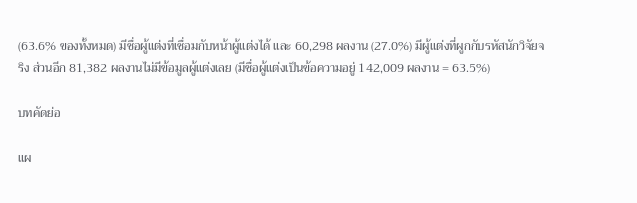(63.6% ของทั้งหมด) มีชื่อผู้แต่งที่เชื่อมกับหน้าผู้แต่งได้ และ 60,298 ผลงาน (27.0%) มีผู้แต่งที่ผูกกับรหัสนักวิจัยจริง ส่วนอีก 81,382 ผลงานไม่มีข้อมูลผู้แต่งเลย (มีชื่อผู้แต่งเป็นข้อความอยู่ 142,009 ผลงาน = 63.5%)

บทคัดย่อ

แผ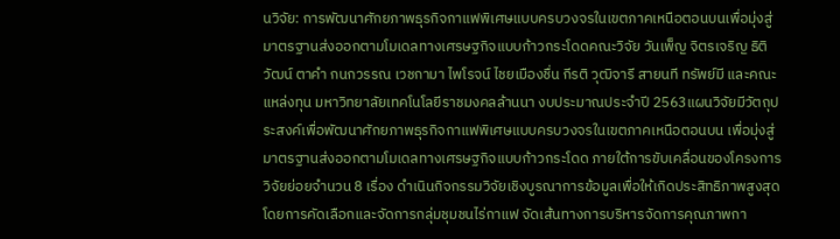นวิจัย: การพัฒนาศักยภาพธุรกิจกาแฟพิเศษแบบครบวงจรในเขตภาคเหนือตอนบนเพื่อมุ่งสู่มาตรฐานส่งออกตามโมเดลทางเศรษฐกิจแบบก้าวกระโดดคณะวิจัย วันเพ็ญ จิตรเจริญ ธิติวัฒน์ ตาคำ กนกวรรณ เวชกามา ไพโรจน์ ไชยเมืองชื่น กีรติ วุฒิจารี สายนที ทรัพย์มี และคณะแหล่งทุน มหาวิทยาลัยเทคโนโลยีราชมงคลล้านนา งบประมาณประจำปี 2563แผนวิจัยมีวัตถุประสงค์เพื่อพัฒนาศักยภาพธุรกิจกาแฟพิเศษแบบครบวงจรในเขตภาคเหนือตอนบน เพื่อมุ่งสู่มาตรฐานส่งออกตามโมเดลทางเศรษฐกิจแบบก้าวกระโดด ภายใต้การขับเคลื่อนของโครงการวิจัยย่อยจำนวน 8 เรื่อง ดำเนินกิจกรรมวิจัยเชิงบูรณาการข้อมูลเพื่อให้เกิดประสิทธิภาพสูงสุด โดยการคัดเลือกและจัดการกลุ่มชุมชนไร่กาแฟ จัดเส้นทางการบริหารจัดการคุณภาพกา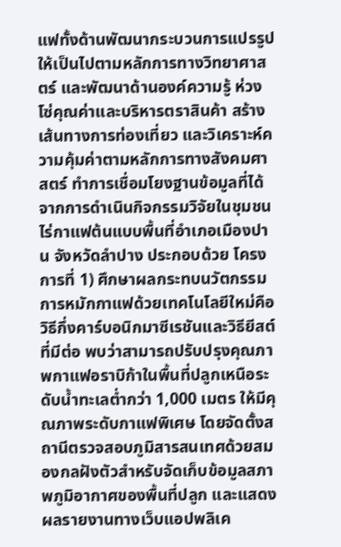แฟทั้งด้านพัฒนากระบวนการแปรรูปให้เป็นไปตามหลักการทางวิทยาศาสตร์ และพัฒนาด้านองค์ความรู้ ห่วงโซ่คุณค่าและบริหารตราสินค้า สร้างเส้นทางการท่องเที่ยว และวิเคราะห์ความคุ้มค่าตามหลักการทางสังคมศาสตร์ ทำการเชื่อมโยงฐานข้อมูลที่ได้จากการดำเนินกิจกรรมวิจัยในชุมชนไร่กาแฟต้นแบบพื้นที่อำเภอเมืองปาน จังหวัดลำปาง ประกอบด้วย โครงการที่ 1) ศึกษาผลกระทบนวัตกรรมการหมักกาแฟด้วยเทคโนโลยีใหม่คือวิธีกึ่งคาร์บอนิกมาซีเรชันและวิธียีสต์ที่มีต่อ พบว่าสามารถปรับปรุงคุณภาพกาแฟอราบิก้าในพื้นที่ปลูกเหนือระดับน้ำทะเลต่ำกว่า 1,000 เมตร ให้มีคุณภาพระดับกาแฟพิเศษ โดยจัดตั้งสถานีตรวจสอบภูมิสารสนเทศด้วยสมองกลฝังตัวสำหรับจัดเก็บข้อมูลสภาพภูมิอากาศของพื้นที่ปลูก และแสดงผลรายงานทางเว็บแอปพลิเค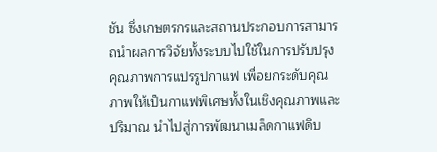ชัน ซึ่งเกษตรกรและสถานประกอบการสามารถนำผลการวิจัยทั้งระบบไปใช้ในการปรับปรุงคุณภาพการแปรรูปกาแฟ เพื่อยกระดับคุณภาพให้เป็นกาแฟพิเศษทั้งในเชิงคุณภาพและปริมาณ นำไปสู่การพัฒนาเมล็ดกาแฟดิบ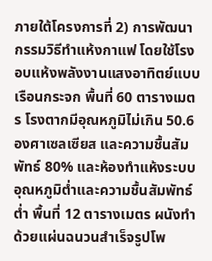ภายใต้โครงการที่ 2) การพัฒนากรรมวิธีทำแห้งกาแฟ โดยใช้โรงอบแห้งพลังงานแสงอาทิตย์แบบเรือนกระจก พื้นที่ 60 ตารางเมตร โรงตากมีอุณหภูมิไม่เกิน 50.6 องศาเซลเซียส และความชื้นสัมพัทธ์ 80% และห้องทำแห้งระบบอุณหภูมิต่ำและความชื้นสัมพัทธ์ต่ำ พื้นที่ 12 ตารางเมตร ผนังทำด้วยแผ่นฉนวนสำเร็จรูปโพ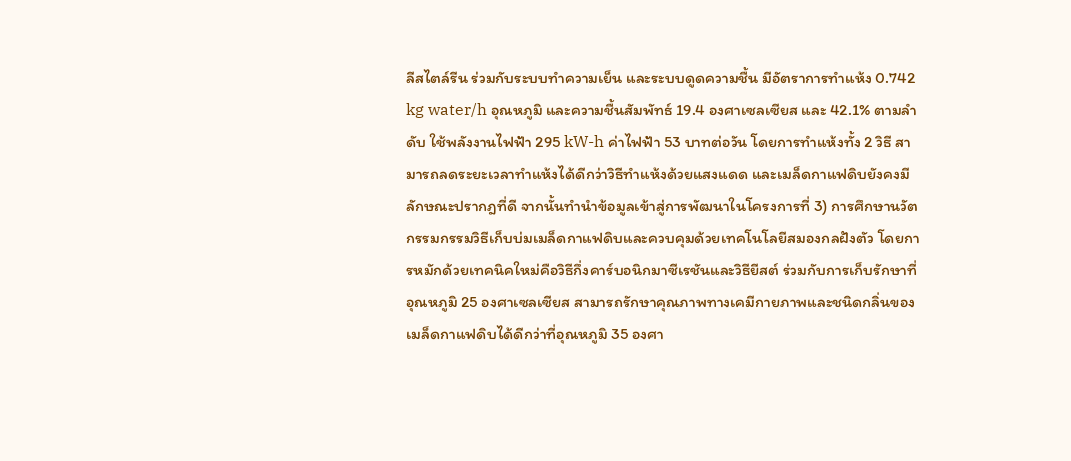ลีสไตล์รีน ร่วมกับระบบทำความเย็น และระบบดูดความชื้น มีอัตราการทำแห้ง 0.742 kg water/h อุณหภูมิ และความชื้นสัมพัทธ์ 19.4 องศาเซลเซียส และ 42.1% ตามลำดับ ใช้พลังงานไฟฟ้า 295 kW-h ค่าไฟฟ้า 53 บาทต่อวัน โดยการทำแห้งทั้ง 2 วิธี สามารถลดระยะเวลาทำแห้งได้ดีกว่าวิธีทำแห้งด้วยแสงแดด และเมล็ดกาแฟดิบยังคงมีลักษณะปรากฎที่ดี จากนั้นทำนำข้อมูลเข้าสู่การพัฒนาในโครงการที่ 3) การศึกษานวัตกรรมกรรมวิธีเก็บบ่มเมล็ดกาแฟดิบและควบคุมด้วยเทคโนโลยีสมองกลฝังตัว โดยการหมักด้วยเทคนิคใหม่คือวิธีกึ่งคาร์บอนิกมาซีเรชันและวิธียีสต์ ร่วมกับการเก็บรักษาที่อุณหภูมิ 25 องศาเซลเซียส สามารถรักษาคุณภาพทางเคมีกายภาพและชนิดกลิ่นของเมล็ดกาแฟดิบได้ดีกว่าที่อุณหภูมิ 35 องศา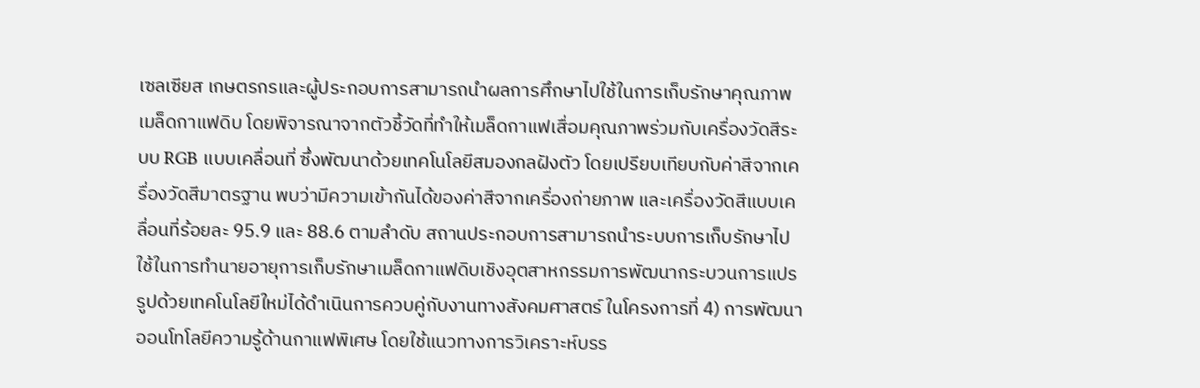เซลเซียส เกษตรกรและผู้ประกอบการสามารถนำผลการศึกษาไปใช้ในการเก็บรักษาคุณภาพเมล็ดกาแฟดิบ โดยพิจารณาจากตัวชี้วัดที่ทำให้เมล็ดกาแฟเสื่อมคุณภาพร่วมกับเครื่องวัดสีระบบ RGB แบบเคลื่อนที่ ซึ่งพัฒนาด้วยเทคโนโลยีสมองกลฝังตัว โดยเปรียบเทียบกับค่าสีจากเครื่องวัดสีมาตรฐาน พบว่ามีความเข้ากันได้ของค่าสีจากเครื่องถ่ายภาพ และเครื่องวัดสีแบบเคลื่อนที่ร้อยละ 95.9 และ 88.6 ตามลำดับ สถานประกอบการสามารถนำระบบการเก็บรักษาไปใช้ในการทำนายอายุการเก็บรักษาเมล็ดกาแฟดิบเชิงอุตสาหกรรมการพัฒนากระบวนการแปรรูปด้วยเทคโนโลยีใหม่ได้ดำเนินการควบคู่กับงานทางสังคมศาสตร์ ในโครงการที่ 4) การพัฒนาออนโทโลยีความรู้ด้านกาแฟพิเศษ โดยใช้แนวทางการวิเคราะห์บรร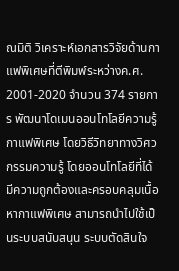ณมิติ วิเคราะห์เอกสารวิจัยด้านกาแฟพิเศษที่ตีพิมพ์ระหว่างค.ศ. 2001-2020 จำนวน 374 รายการ พัฒนาโดเมนออนโทโลยีความรู้กาแฟพิเศษ โดยวิธีวิทยาทางวิศวกรรมความรู้ โดยออนโทโลยีที่ได้มีความถูกต้องและครอบคลุมเนื้อหากาแฟพิเศษ สามารถนำไปใช้เป็นระบบสนับสนุน ระบบตัดสินใจ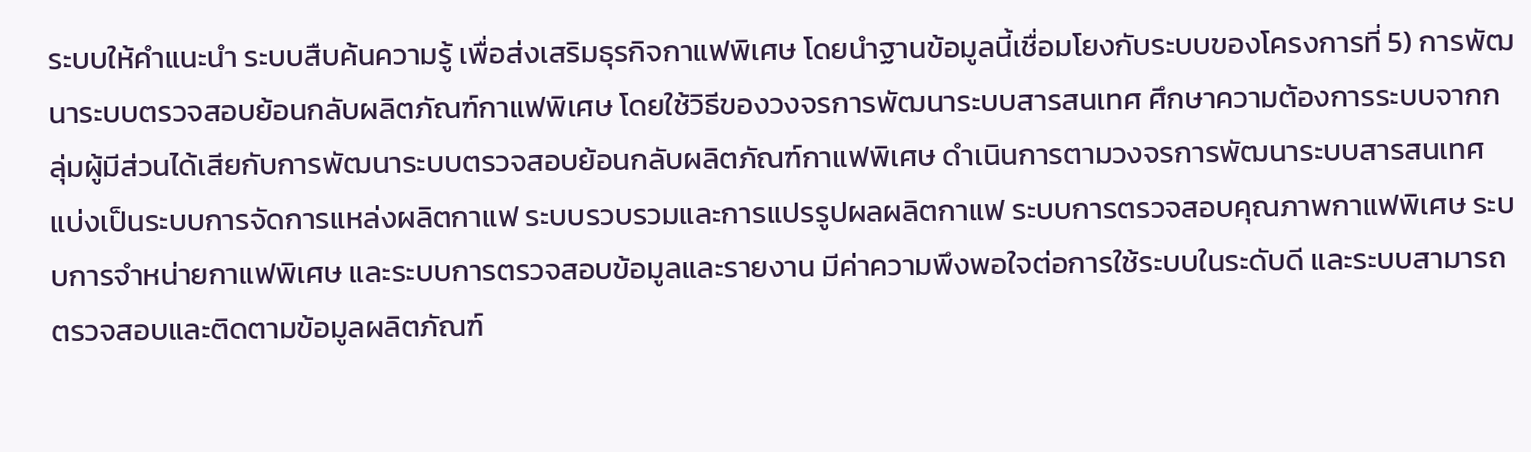ระบบให้คำแนะนำ ระบบสืบค้นความรู้ เพื่อส่งเสริมธุรกิจกาแฟพิเศษ โดยนำฐานข้อมูลนี้เชื่อมโยงกับระบบของโครงการที่ 5) การพัฒนาระบบตรวจสอบย้อนกลับผลิตภัณฑ์กาแฟพิเศษ โดยใช้วิธีของวงจรการพัฒนาระบบสารสนเทศ ศึกษาความต้องการระบบจากกลุ่มผู้มีส่วนได้เสียกับการพัฒนาระบบตรวจสอบย้อนกลับผลิตภัณฑ์กาแฟพิเศษ ดำเนินการตามวงจรการพัฒนาระบบสารสนเทศ แบ่งเป็นระบบการจัดการแหล่งผลิตกาแฟ ระบบรวบรวมและการแปรรูปผลผลิตกาแฟ ระบบการตรวจสอบคุณภาพกาแฟพิเศษ ระบบการจำหน่ายกาแฟพิเศษ และระบบการตรวจสอบข้อมูลและรายงาน มีค่าความพึงพอใจต่อการใช้ระบบในระดับดี และระบบสามารถตรวจสอบและติดตามข้อมูลผลิตภัณฑ์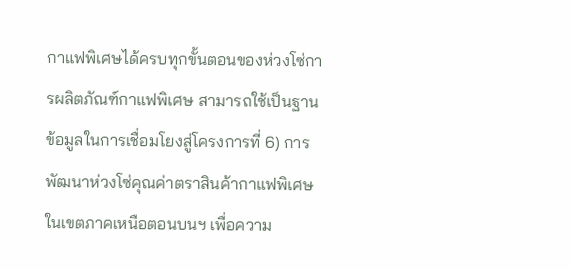กาแฟพิเศษได้ครบทุกขั้นตอนของห่วงโซ่การผลิตภัณฑ์กาแฟพิเศษ สามารถใช้เป็นฐานข้อมูลในการเชื่อมโยงสู่โครงการที่ 6) การพัฒนาห่วงโซ่คุณค่าตราสินค้ากาแฟพิเศษในเขตภาคเหนือตอนบนฯ เพื่อความ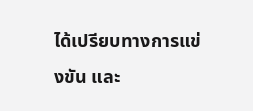ได้เปรียบทางการแข่งขัน และ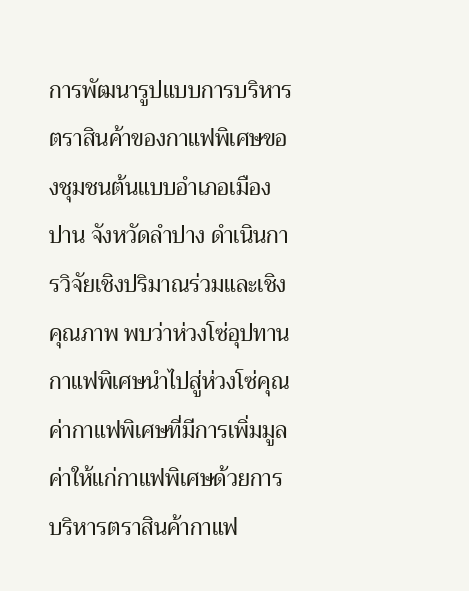การพัฒนารูปแบบการบริหารตราสินค้าของกาแฟพิเศษของชุมชนต้นแบบอำเภอเมืองปาน จังหวัดลำปาง ดำเนินการวิจัยเชิงปริมาณร่วมและเชิงคุณภาพ พบว่าห่วงโซ่อุปทานกาแฟพิเศษนำไปสู่ห่วงโซ่คุณค่ากาแฟพิเศษที่มีการเพิ่มมูลค่าให้แก่กาแฟพิเศษด้วยการบริหารตราสินค้ากาแฟ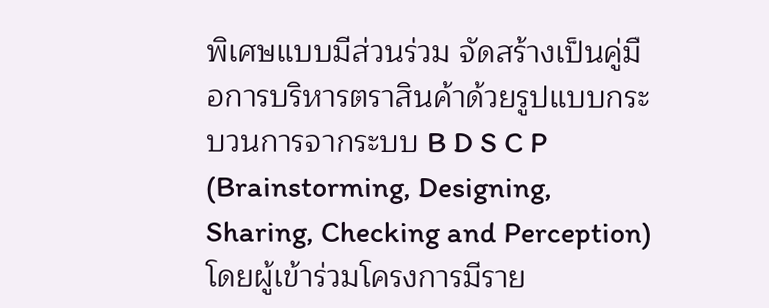พิเศษแบบมีส่วนร่วม จัดสร้างเป็นคู่มือการบริหารตราสินค้าด้วยรูปแบบกระบวนการจากระบบ B D S C P (Brainstorming, Designing, Sharing, Checking and Perception) โดยผู้เข้าร่วมโครงการมีราย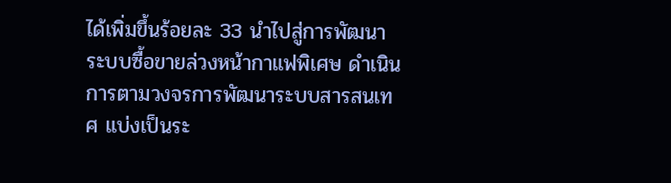ได้เพิ่มขึ้นร้อยละ 33 นำไปสู่การพัฒนาระบบซื้อขายล่วงหน้ากาแฟพิเศษ ดำเนินการตามวงจรการพัฒนาระบบสารสนเทศ แบ่งเป็นระ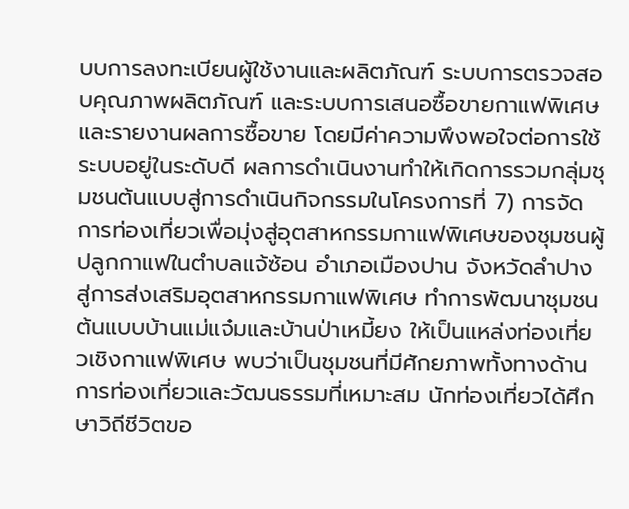บบการลงทะเบียนผู้ใช้งานและผลิตภัณฑ์ ระบบการตรวจสอบคุณภาพผลิตภัณฑ์ และระบบการเสนอซื้อขายกาแฟพิเศษและรายงานผลการซื้อขาย โดยมีค่าความพึงพอใจต่อการใช้ระบบอยู่ในระดับดี ผลการดำเนินงานทำให้เกิดการรวมกลุ่มชุมชนต้นแบบสู่การดำเนินกิจกรรมในโครงการที่ 7) การจัดการท่องเที่ยวเพื่อมุ่งสู่อุตสาหกรรมกาแฟพิเศษของชุมชนผู้ปลูกกาแฟในตำบลแจ้ซ้อน อำเภอเมืองปาน จังหวัดลำปางสู่การส่งเสริมอุตสาหกรรมกาแฟพิเศษ ทำการพัฒนาชุมชนต้นแบบบ้านแม่แจ๋มและบ้านป่าเหมี้ยง ให้เป็นแหล่งท่องเที่ยวเชิงกาแฟพิเศษ พบว่าเป็นชุมชนที่มีศักยภาพทั้งทางด้านการท่องเที่ยวและวัฒนธรรมที่เหมาะสม นักท่องเที่ยวได้ศึกษาวิถีชีวิตขอ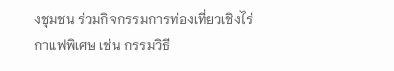งชุมชน ร่วมกิจกรรมการท่องเที่ยวเชิงไร่กาแฟพิเศษ เช่น กรรมวิธี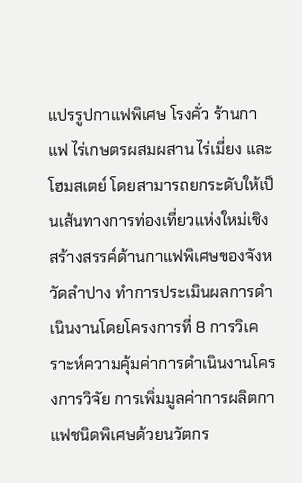แปรรูปกาแฟพิเศษ โรงคั่ว ร้านกาแฟ ไร่เกษตรผสมผสาน ไร่เมี่ยง และโฮมสเตย์ โดยสามารถยกระดับให้เป็นเส้นทางการท่องเที่ยวแห่งใหม่เชิงสร้างสรรค์ด้านกาแฟพิเศษของจังหวัดลำปาง ทำการประเมินผลการดำเนินงานโดยโครงการที่ 8 การวิเคราะห์ความคุ้มค่าการดำเนินงานโครงการวิจัย การเพิ่มมูลค่าการผลิตกาแฟชนิดพิเศษด้วยนวัตกร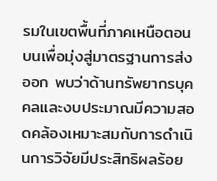รมในเขตพื้นที่ภาคเหนือตอนบนเพื่อมุ่งสู่มาตรฐานการส่งออก พบว่าด้านทรัพยากรบุคคลและงบประมาณมีความสอดคล้องเหมาะสมกับการดำเนินการวิจัยมีประสิทธิผลร้อย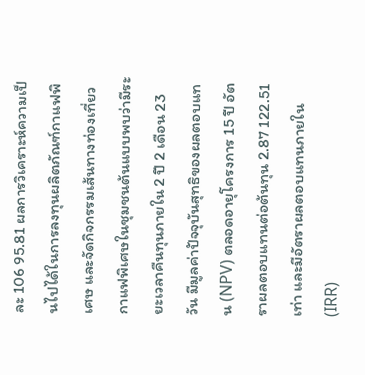ละ 106 95.81 ผลการวิเคราะห์ความเป็นไปได้ในการลงทุนผลิตภัณฑ์กาแฟพิเศษ และจัดกิจกรรมเส้นทางท่องเที่ยวกาแฟพิเศษในชุมชนต้นแบบพบว่ามีระยะเวลาคืนทุนภายใน 2 ปี 2 เดือน 23 วัน มีมูลค่าปัจจุบันสุทธิของผลตอบแทน (NPV) ตลอดอายุโครงการ 15 ปี อัตราผลตอบแทนต่อต้นทุน 2.87 122.51 เท่า และมีอัตราผลตอบแทนภายใน (IRR)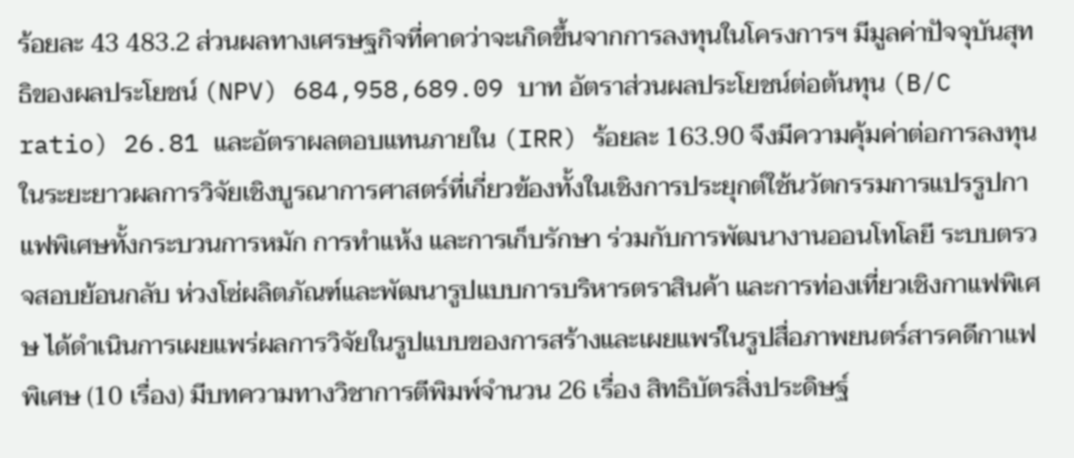ร้อยละ 43 483.2 ส่วนผลทางเศรษฐกิจที่คาดว่าจะเกิดขึ้นจากการลงทุนในโครงการฯ มีมูลค่าปัจจุบันสุทธิของผลประโยชน์ (NPV) 684,958,689.09 บาท อัตราส่วนผลประโยชน์ต่อต้นทุน (B/C ratio) 26.81 และอัตราผลตอบแทนภายใน (IRR) ร้อยละ 163.90 จึงมีความคุ้มค่าต่อการลงทุนในระยะยาวผลการวิจัยเชิงบูรณาการศาสตร์ที่เกี่ยวข้องทั้งในเชิงการประยุกต์ใช้นวัตกรรมการแปรรูปกาแฟพิเศษทั้งกระบวนการหมัก การทำแห้ง และการเก็บรักษา ร่วมกับการพัฒนางานออนโทโลยี ระบบตรวจสอบย้อนกลับ ห่วงโซ่ผลิตภัณฑ์และพัฒนารูปแบบการบริหารตราสินค้า และการท่องเที่ยวเชิงกาแฟพิเศษ ได้ดำเนินการเผยแพร่ผลการวิจัยในรูปแบบของการสร้างและเผยแพร่ในรูปสื่อภาพยนตร์สารคดีกาแฟพิเศษ (10 เรื่อง) มีบทความทางวิชาการตีพิมพ์จำนวน 26 เรื่อง สิทธิบัตรสิ่งประดิษฐ์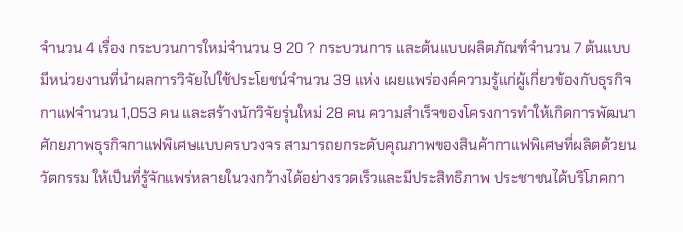จำนวน 4 เรื่อง กระบวนการใหม่จำนวน 9 20 ? กระบวนการ และต้นแบบผลิตภัณฑ์จำนวน 7 ต้นแบบ มีหน่วยงานที่นำผลการวิจัยไปใช้ประโยชน์จำนวน 39 แห่ง เผยแพร่องค์ความรู้แก่ผู้เกี่ยวข้องกับธุรกิจกาแฟจำนวน 1,053 คน และสร้างนักวิจัยรุ่นใหม่ 28 คน ความสำเร็จของโครงการทำให้เกิดการพัฒนาศักยภาพธุรกิจกาแฟพิเศษแบบครบวงจร สามารถยกระดับคุณภาพของสินค้ากาแฟพิเศษที่ผลิตด้วยนวัตกรรม ให้เป็นที่รู้จักแพร่หลายในวงกว้างได้อย่างรวดเร็วและมีประสิทธิภาพ ประชาชนได้บริโภคกา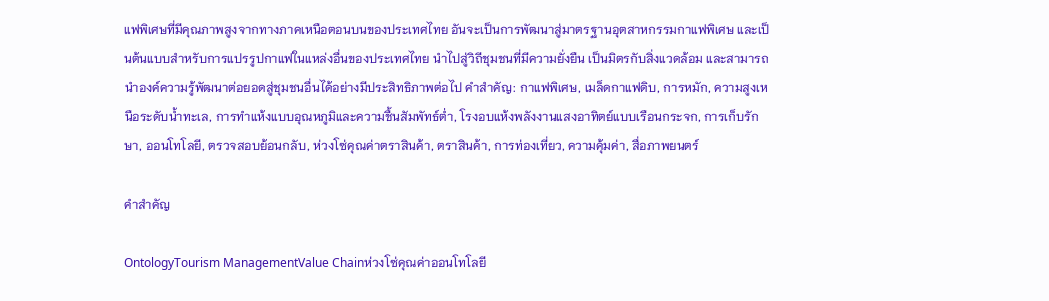แฟพิเศษที่มีคุณภาพสูงจากทางภาคเหนือตอนบนของประเทศไทย อันจะเป็นการพัฒนาสู่มาตรฐานอุตสาหกรรมกาแฟพิเศษ และเป็นต้นแบบสำหรับการแปรรูปกาแฟในแหล่งอื่นของประเทศไทย นำไปสู่วิถีชุมชนที่มีความยั่งยืน เป็นมิตรกับสิ่งแวดล้อม และสามารถนำองค์ความรู้พัฒนาต่อยอดสู่ชุมชนอื่นได้อย่างมีประสิทธิภาพต่อไป คำสำคัญ: กาแฟพิเศษ, เมล็ดกาแฟดิบ, การหมัก, ความสูงเหนือระดับน้ำทะเล, การทำแห้งแบบอุณหภูมิและความชื้นสัมพัทธ์ต่ำ, โรงอบแห้งพลังงานแสงอาทิตย์แบบเรือนกระจก, การเก็บรักษา, ออนโทโลยี, ตรวจสอบย้อนกลับ, ห่วงโซ่คุณค่าตราสินค้า, ตราสินค้า, การท่องเที่ยว, ความคุ้มค่า, สื่อภาพยนตร์

คำสำคัญ

OntologyTourism ManagementValue Chainห่วงโซ่คุณค่าออนโทโลยี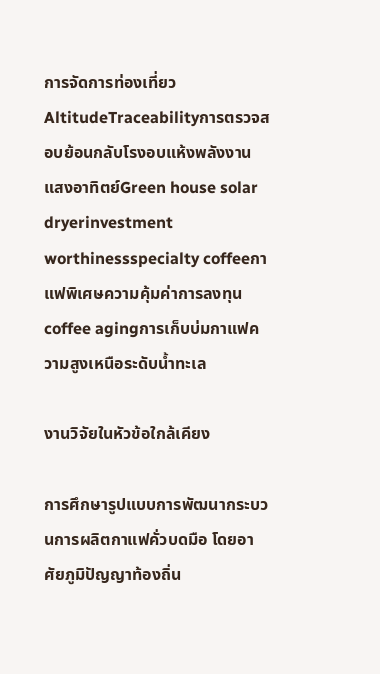การจัดการท่องเที่ยวAltitudeTraceabilityการตรวจสอบย้อนกลับโรงอบแห้งพลังงานแสงอาทิตย์Green house solar dryerinvestment worthinessspecialty coffeeกาแฟพิเศษความคุ้มค่าการลงทุนcoffee agingการเก็บบ่มกาแฟความสูงเหนือระดับน้ำทะเล

งานวิจัยในหัวข้อใกล้เคียง

การศึกษารูปแบบการพัฒนากระบวนการผลิตกาแฟคั่วบดมือ โดยอาศัยภูมิปัญญาท้องถิ่น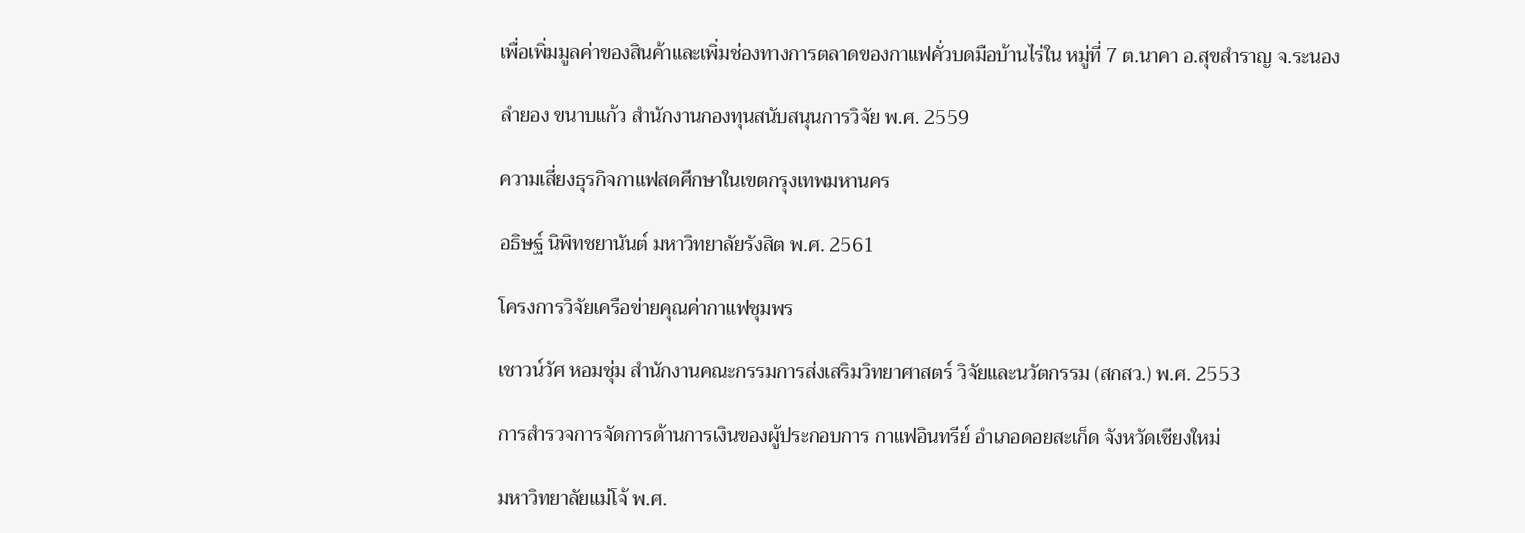เพื่อเพิ่มมูลค่าของสินค้าและเพิ่มช่องทางการตลาดของกาแฟคั่วบดมือบ้านไร่ใน หมู่ที่ 7 ต.นาคา อ.สุขสำราญ จ.ระนอง

ลำยอง ขนาบแก้ว สำนักงานกองทุนสนับสนุนการวิจัย พ.ศ. 2559

ความเสี่ยงธุรกิจกาแฟสดศึกษาในเขตกรุงเทพมหานคร

อธิษฐ์ นิพิทชยานันต์ มหาวิทยาลัยรังสิต พ.ศ. 2561

โครงการวิจัยเครือข่ายคุณค่ากาแฟชุมพร

เชาวน์วัศ หอมชุ่ม สำนักงานคณะกรรมการส่งเสริมวิทยาศาสตร์ วิจัยและนวัตกรรม (สกสว.) พ.ศ. 2553

การสำรวจการจัดการด้านการเงินของผู้ประกอบการ กาแฟอินทรีย์ อำเภอดอยสะเก็ด จังหวัดเชียงใหม่

มหาวิทยาลัยแม่โจ้ พ.ศ.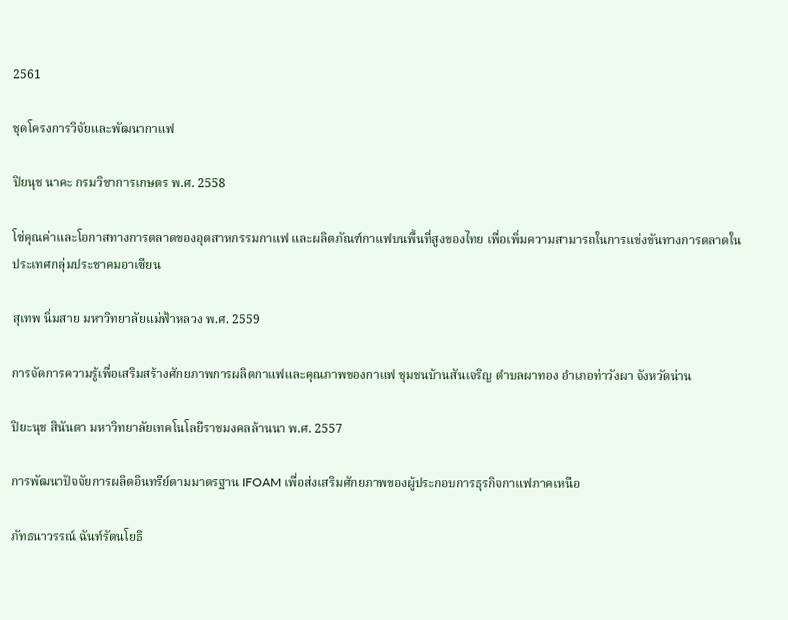2561

ชุดโครงการวิจัยและพัฒนากาแฟ

ปิยนุช นาคะ กรมวิชาการเกษตร พ.ศ. 2558

โซ่คุณค่าและโอกาสทางการตลาดของอุตสาหกรรมกาแฟ และผลิตภัณฑ์กาแฟบนพื้นที่สูงของไทย เพื่อเพิ่มความสามารถในการแข่งขันทางการตลาดในประเทศกลุ่มประชาคมอาเซียน

สุเทพ นิ่มสาย มหาวิทยาลัยแม่ฟ้าหลวง พ.ศ. 2559

การจัดการความรู้เพื่อเสริมสร้างศักยภาพการผลิตกาแฟและคุณภาพของกาแฟ ชุมชนบ้านสันเจริญ ตำบลผาทอง อำเภอท่าวังผา จังหวัดน่าน

ปิยะนุช สินันตา มหาวิทยาลัยเทคโนโลยีราชมงคลล้านนา พ.ศ. 2557

การพัฒนาปัจจัยการผลิตอินทรีย์ตามมาตรฐาน IFOAM เพื่อส่งเสริมศักยภาพของผู้ประกอบการธุรกิจกาแฟภาคเหนือ

ภัทธนาวรรณ์ ฉันท์รัตนโยธิ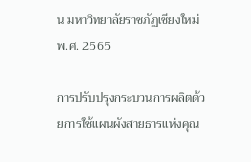น มหาวิทยาลัยราชภัฏเชียงใหม่ พ.ศ. 2565

การปรับปรุงกระบวนการผลิตด้วยการใช้แผนผังสายธารแห่งคุณ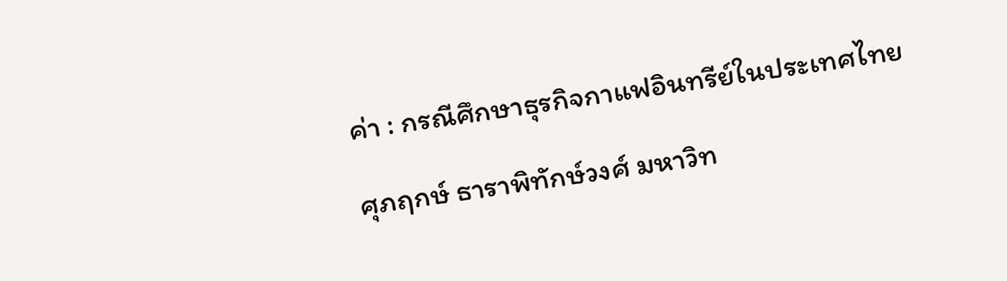ค่า : กรณีศึกษาธุรกิจกาแฟอินทรีย์ในประเทศไทย

ศุภฤกษ์ ธาราพิทักษ์วงศ์ มหาวิท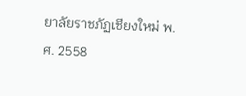ยาลัยราชภัฏเชียงใหม่ พ.ศ. 2558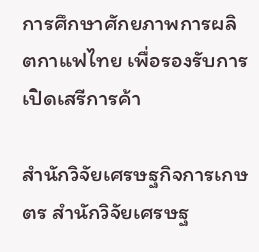การศึกษาศักยภาพการผลิตกาแฟไทย เพื่อรองรับการเปิดเสรีการค้า

สำนักวิจัยเศรษฐกิจการเกษตร สำนักวิจัยเศรษฐ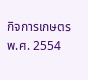กิจการเกษตร พ.ศ. 2554